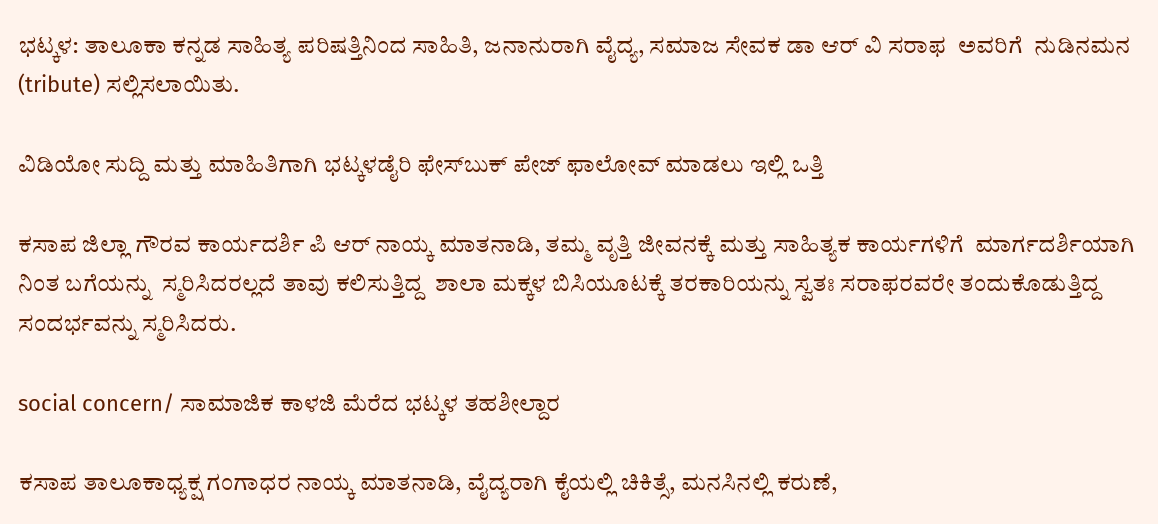ಭಟ್ಕಳ: ತಾಲೂಕಾ ಕನ್ನಡ ಸಾಹಿತ್ಯ ಪರಿಷತ್ತಿನಿಂದ ಸಾಹಿತಿ, ಜನಾನುರಾಗಿ ವೈದ್ಯ, ಸಮಾಜ ಸೇವಕ ಡಾ ಆರ್ ವಿ ಸರಾಫ  ಅವರಿಗೆ  ನುಡಿನಮನ (tribute) ಸಲ್ಲಿಸಲಾಯಿತು.

ವಿಡಿಯೋ ಸುದ್ದಿ ಮತ್ತು ಮಾಹಿತಿಗಾಗಿ ಭಟ್ಕಳಡೈರಿ ಫೇಸ್‌ಬುಕ್‌ ಪೇಜ್ ಫಾಲೋವ್ ಮಾಡಲು ಇಲ್ಲಿ ಒತ್ತಿ

ಕಸಾಪ ಜಿಲ್ಲಾ ಗೌರವ ಕಾರ್ಯದರ್ಶಿ ಪಿ ಆರ್ ನಾಯ್ಕ ಮಾತನಾಡಿ, ತಮ್ಮ ವೃತ್ತಿ ಜೀವನಕ್ಕೆ ಮತ್ತು ಸಾಹಿತ್ಯಕ ಕಾರ್ಯಗಳಿಗೆ  ಮಾರ್ಗದರ್ಶಿಯಾಗಿ ನಿಂತ ಬಗೆಯನ್ನು  ಸ್ಮರಿಸಿದರಲ್ಲದೆ ತಾವು ಕಲಿಸುತ್ತಿದ್ದ  ಶಾಲಾ ಮಕ್ಕಳ ಬಿಸಿಯೂಟಕ್ಕೆ ತರಕಾರಿಯನ್ನು ಸ್ವತಃ ಸರಾಫರವರೇ ತಂದುಕೊಡುತ್ತಿದ್ದ ಸಂದರ್ಭವನ್ನು ಸ್ಮರಿಸಿದರು.

social concern/ ಸಾಮಾಜಿಕ ಕಾಳಜಿ ಮೆರೆದ ಭಟ್ಕಳ ತಹಶೀಲ್ದಾರ

ಕಸಾಪ ತಾಲೂಕಾಧ್ಯಕ್ಷ ಗಂಗಾಧರ ನಾಯ್ಕ ಮಾತನಾಡಿ, ವೈದ್ಯರಾಗಿ ಕೈಯಲ್ಲಿ ಚಿಕಿತ್ಸೆ, ಮನಸಿನಲ್ಲಿ ಕರುಣೆ,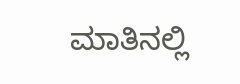ಮಾತಿನಲ್ಲಿ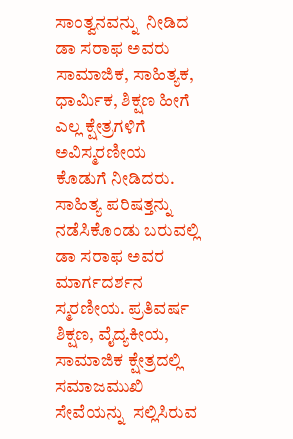ಸಾಂತ್ವನವನ್ನು  ನೀಡಿದ ಡಾ ಸರಾಫ ಅವರು ಸಾಮಾಜಿಕ, ಸಾಹಿತ್ಯಕ, ಧಾರ್ಮಿಕ, ಶಿಕ್ಷಣ ಹೀಗೆ ಎಲ್ಲ ಕ್ಷೇತ್ರಗಳಿಗೆ  ಅವಿಸ್ಮರಣೀಯ ಕೊಡುಗೆ ನೀಡಿದರು. ಸಾಹಿತ್ಯ ಪರಿಷತ್ತನ್ನು ನಡೆಸಿಕೊಂಡು ಬರುವಲ್ಲಿ ಡಾ ಸರಾಫ ಅವರ ಮಾರ್ಗದರ್ಶನ ಸ್ಮರಣೀಯ. ಪ್ರತಿವರ್ಷ ಶಿಕ್ಷಣ, ವೈದ್ಯಕೀಯ, ಸಾಮಾಜಿಕ ಕ್ಷೇತ್ರದಲ್ಲಿ ಸಮಾಜಮುಖಿ ಸೇವೆಯನ್ನು  ಸಲ್ಲಿಸಿರುವ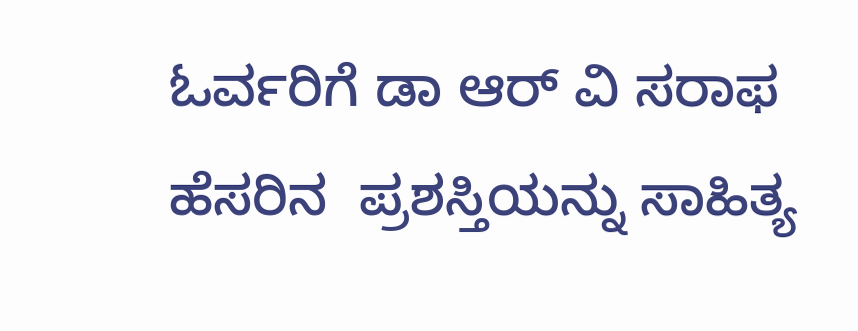ಓರ್ವರಿಗೆ ಡಾ ಆರ್ ವಿ ಸರಾಫ ಹೆಸರಿನ  ಪ್ರಶಸ್ತಿಯನ್ನು ಸಾಹಿತ್ಯ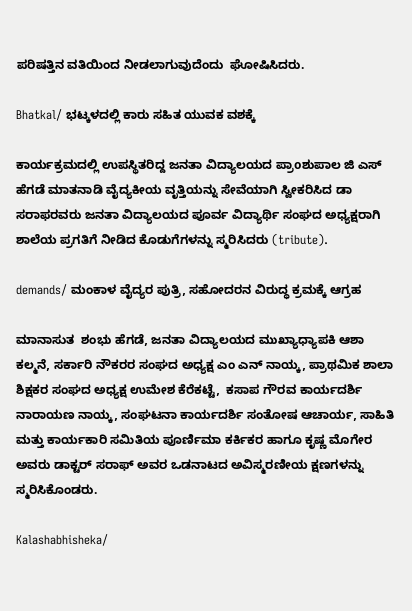ಪರಿಷತ್ತಿನ ವತಿಯಿಂದ ನೀಡಲಾಗುವುದೆಂದು  ಘೋಷಿಸಿದರು.

Bhatkal/ ಭಟ್ಕಳದಲ್ಲಿ ಕಾರು ಸಹಿತ ಯುವಕ ವಶಕ್ಕೆ

ಕಾರ್ಯಕ್ರಮದಲ್ಲಿ ಉಪಸ್ಥಿತರಿದ್ದ ಜನತಾ ವಿದ್ಯಾಲಯದ ಪ್ರಾoಶುಪಾಲ ಜಿ ಎಸ್ ಹೆಗಡೆ ಮಾತನಾಡಿ ವೈದ್ಯಕೀಯ ವೃತ್ತಿಯನ್ನು ಸೇವೆಯಾಗಿ ಸ್ವೀಕರಿಸಿದ ಡಾ ಸರಾಫರವರು ಜನತಾ ವಿದ್ಯಾಲಯದ ಪೂರ್ವ ವಿದ್ಯಾರ್ಥಿ ಸಂಘದ ಅಧ್ಯಕ್ಷರಾಗಿ ಶಾಲೆಯ ಪ್ರಗತಿಗೆ ನೀಡಿದ ಕೊಡುಗೆಗಳನ್ನು ಸ್ಮರಿಸಿದರು (tribute).

demands/ ಮಂಕಾಳ ವೈದ್ಯರ ಪುತ್ರಿ, ಸಹೋದರನ ವಿರುದ್ಧ ಕ್ರಮಕ್ಕೆ ಆಗ್ರಹ

ಮಾನಾಸುತ  ಶಂಭು ಹೆಗಡೆ, ಜನತಾ ವಿದ್ಯಾಲಯದ ಮುಖ್ಯಾಧ್ಯಾಪಕಿ ಆಶಾ ಕಲ್ಮನೆ, ಸರ್ಕಾರಿ ನೌಕರರ ಸಂಘದ ಅಧ್ಯಕ್ಷ ಎಂ ಎನ್ ನಾಯ್ಕ, ಪ್ರಾಥಮಿಕ ಶಾಲಾ ಶಿಕ್ಷಕರ ಸಂಘದ ಅಧ್ಯಕ್ಷ ಉಮೇಶ ಕೆರೆಕಟ್ಟೆ,  ಕಸಾಪ ಗೌರವ ಕಾರ್ಯದರ್ಶಿ ನಾರಾಯಣ ನಾಯ್ಕ, ಸಂಘಟನಾ ಕಾರ್ಯದರ್ಶಿ ಸಂತೋಷ ಆಚಾರ್ಯ, ಸಾಹಿತಿ ಮತ್ತು ಕಾರ್ಯಕಾರಿ ಸಮಿತಿಯ ಪೂರ್ಣಿಮಾ ಕರ್ಕಿಕರ ಹಾಗೂ ಕೃಷ್ಣ ಮೊಗೇರ ಅವರು ಡಾಕ್ಟರ್ ಸರಾಫ್ ಅವರ ಒಡನಾಟದ ಅವಿಸ್ಮರಣೀಯ ಕ್ಷಣಗಳನ್ನು ಸ್ಮರಿಸಿಕೊಂಡರು.

Kalashabhisheka/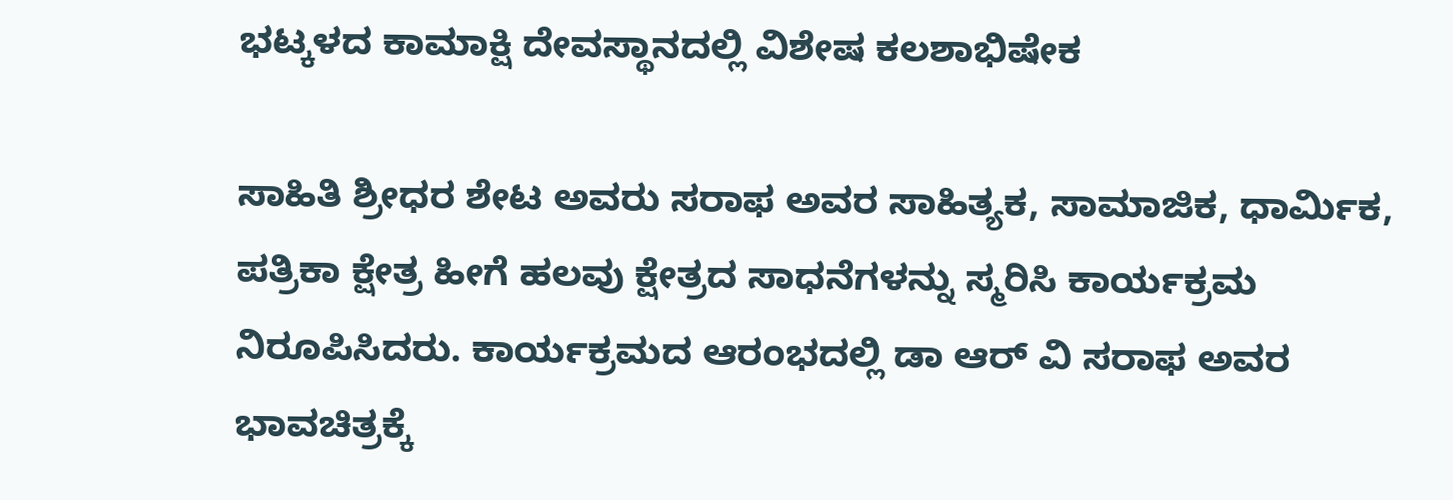ಭಟ್ಕಳದ ಕಾಮಾಕ್ಷಿ ದೇವಸ್ಥಾನದಲ್ಲಿ ವಿಶೇಷ ಕಲಶಾಭಿಷೇಕ

ಸಾಹಿತಿ ಶ್ರೀಧರ ಶೇಟ ಅವರು ಸರಾಫ ಅವರ ಸಾಹಿತ್ಯಕ, ಸಾಮಾಜಿಕ, ಧಾರ್ಮಿಕ, ಪತ್ರಿಕಾ ಕ್ಷೇತ್ರ ಹೀಗೆ ಹಲವು ಕ್ಷೇತ್ರದ ಸಾಧನೆಗಳನ್ನು ಸ್ಮರಿಸಿ ಕಾರ್ಯಕ್ರಮ ನಿರೂಪಿಸಿದರು. ಕಾರ್ಯಕ್ರಮದ ಆರಂಭದಲ್ಲಿ ಡಾ ಆರ್ ವಿ ಸರಾಫ ಅವರ ಭಾವಚಿತ್ರಕ್ಕೆ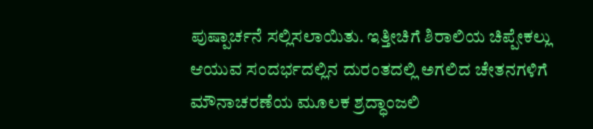ಪುಷ್ಪಾರ್ಚನೆ ಸಲ್ಲಿಸಲಾಯಿತು. ಇತ್ತೀಚಿಗೆ ಶಿರಾಲಿಯ ಚಿಪ್ಪೇಕಲ್ಲು ಆಯುವ ಸಂದರ್ಭದಲ್ಲಿನ ದುರಂತದಲ್ಲಿ ಅಗಲಿದ ಚೇತನಗಳಿಗೆ ಮೌನಾಚರಣೆಯ ಮೂಲಕ ಶ್ರದ್ಧಾಂಜಲಿ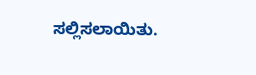ಸಲ್ಲಿಸಲಾಯಿತು.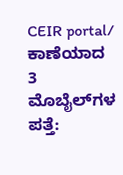CEIR portal/ ಕಾಣೆಯಾದ 3 ಮೊಬೈಲ್‌ಗಳ ಪತ್ತೆ: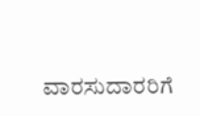ವಾರಸುದಾರರಿಗೆ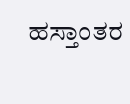ಹಸ್ತಾಂತರ